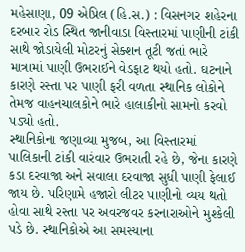મહેસાણા, 09 એપ્રિલ (હિ.સ.) : વિસનગર શહેરના દરબાર રોડ સ્થિત જાનીવાડા વિસ્તારમાં પાણીની ટાંકી સાથે જોડાયેલી મોટરનું સેક્શન તૂટી જતાં ભારે માત્રામાં પાણી ઉભરાઈને વેડફાટ થયો હતો. ઘટનાને કારણે રસ્તા પર પાણી ફરી વળતા સ્થાનિક લોકોને તેમજ વાહનચાલકોને ભારે હાલાકીનો સામનો કરવો પડ્યો હતો.
સ્થાનિકોના જણાવ્યા મુજબ, આ વિસ્તારમાં પાલિકાની ટાંકી વારંવાર ઉભરાતી રહે છે, જેના કારણે કડા દરવાજા અને સવાલા દરવાજા સુધી પાણી ફેલાઈ જાય છે. પરિણામે હજારો લીટર પાણીનો વ્યય થતો હોવા સાથે રસ્તા પર અવરજવર કરનારાઓને મુશ્કેલી પડે છે. સ્થાનિકોએ આ સમસ્યાના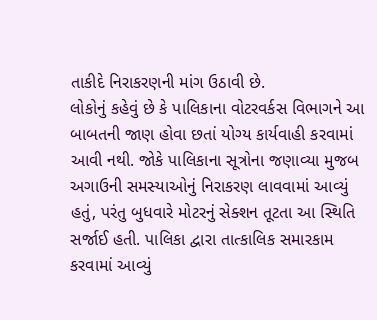તાકીદે નિરાકરણની માંગ ઉઠાવી છે.
લોકોનું કહેવું છે કે પાલિકાના વોટરવર્કસ વિભાગને આ બાબતની જાણ હોવા છતાં યોગ્ય કાર્યવાહી કરવામાં આવી નથી. જોકે પાલિકાના સૂત્રોના જણાવ્યા મુજબ અગાઉની સમસ્યાઓનું નિરાકરણ લાવવામાં આવ્યું હતું, પરંતુ બુધવારે મોટરનું સેક્શન તૂટતા આ સ્થિતિ સર્જાઈ હતી. પાલિકા દ્વારા તાત્કાલિક સમારકામ કરવામાં આવ્યું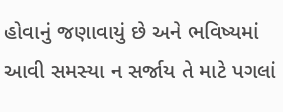હોવાનું જણાવાયું છે અને ભવિષ્યમાં આવી સમસ્યા ન સર્જાય તે માટે પગલાં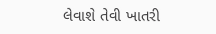લેવાશે તેવી ખાતરી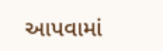આપવામાં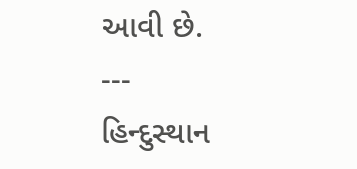આવી છે.
---
હિન્દુસ્થાન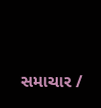સમાચાર /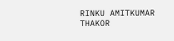RINKU AMITKUMAR THAKOR